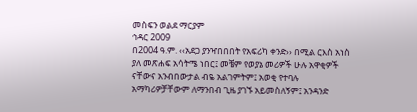መስፍን ወልደ ማርያም
ኅዳር 2009
በ2004 ዓ.ም. ‹‹አደጋ ያንዣበበበት የአፍሪካ ቀንድ›› በሚል ርእስ አነስ ያለ መጽሐፍ አሳትሜ ነበር፤ መቼም የወያኔ መሪዎች ሁሉ አዋቂዎች ናቸውና አንብበውታል ብዬ አልገምትም፤ አወቂ የተባሉ አማካሪዎቻቸውም ለማንበብ ጊዜ ያገኙ አይመስለኝም፤ አንዳንድ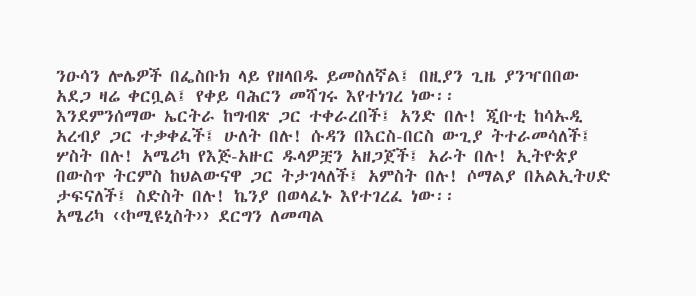ንዑሳን ሎሌዎች በፌስቡክ ላይ የዘላበዱ ይመስለኛል፤ በዚያን ጊዜ ያንዣበበው አደጋ ዛሬ ቀርቧል፤ የቀይ ባሕርን መሻገሩ እየተነገረ ነው፡፡
እንደምንሰማው ኤርትራ ከግብጽ ጋር ተቀራረበች፤ አንድ በሉ! ጂቡቲ ከሳኡዲ አረብያ ጋር ተቃቀፈች፤ ሁለት በሉ! ሱዳን በእርስ-በርስ ውጊያ ትተራመሳለች፤ ሦስት በሉ! አሜሪካ የእጅ-አዙር ዱላዎቿን አዘጋጀች፤ አራት በሉ! ኢትዮጵያ በውስጥ ትርምስ ከህልውናዋ ጋር ትታገላለች፤ አምስት በሉ! ሶማልያ በአልኢትሀድ ታፍናለች፤ ስድስት በሉ! ኬንያ በወላፈኑ እየተገረፈ ነው፡፡
አሜሪካ ‹‹ኮሚዩኒስት›› ደርግን ለመጣል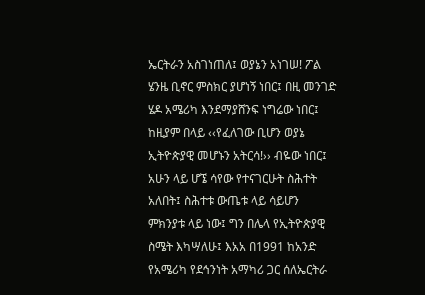ኤርትራን አስገነጠለ፤ ወያኔን አነገሠ! ፖል ሄንዜ ቢኖር ምስክር ያሆነኝ ነበር፤ በዚ መንገድ ሄዶ አሜሪካ እንደማያሸንፍ ነግሬው ነበር፤ ከዚያም በላይ ‹‹የፈለገው ቢሆን ወያኔ ኢትዮጵያዊ መሆኑን አትርሳ!›› ብዬው ነበር፤ አሁን ላይ ሆኜ ሳየው የተናገርሁት ስሕተት አለበት፤ ስሕተቱ ውጤቱ ላይ ሳይሆን ምክንያቱ ላይ ነው፤ ግን በሌላ የኢትዮጵያዊ ስሜት እካሣለሁ፤ እአአ በ1991 ከአንድ የአሜሪካ የደኅንነት አማካሪ ጋር ሰለኤርትራ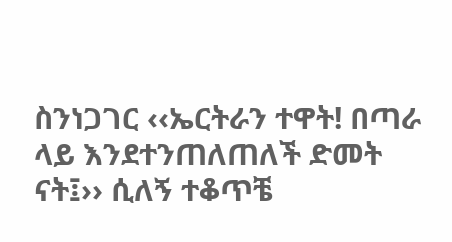ስንነጋገር ‹‹ኤርትራን ተዋት! በጣራ ላይ እንደተንጠለጠለች ድመት ናት፤›› ሲለኝ ተቆጥቼ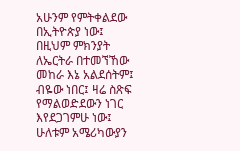አሁንም የምትቀልደው በኢትዮጵያ ነው፤ በዚህም ምክንያት ለኤርትራ በተመኘኸው መከራ እኔ አልደሰትም፤ ብዬው ነበር፤ ዛሬ ስጽፍ የማልወድደውን ነገር እየደጋገምሁ ነው፤ ሁለቱም አሜሪካውያን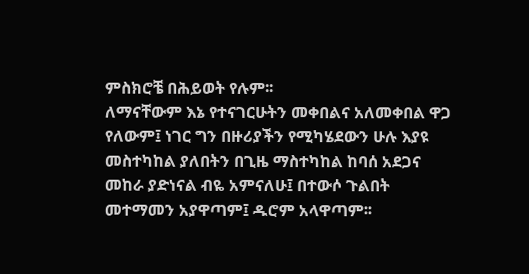ምስክሮቼ በሕይወት የሉም፡፡
ለማናቸውም እኔ የተናገርሁትን መቀበልና አለመቀበል ዋጋ የለውም፤ ነገር ግን በዙሪያችን የሚካሄደውን ሁሉ እያዩ መስተካከል ያለበትን በጊዜ ማስተካከል ከባሰ አደጋና መከራ ያድነናል ብዬ አምናለሁ፤ በተውሶ ጉልበት መተማመን አያዋጣም፤ ዱሮም አላዋጣም፡፡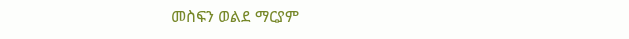መስፍን ወልደ ማርያም